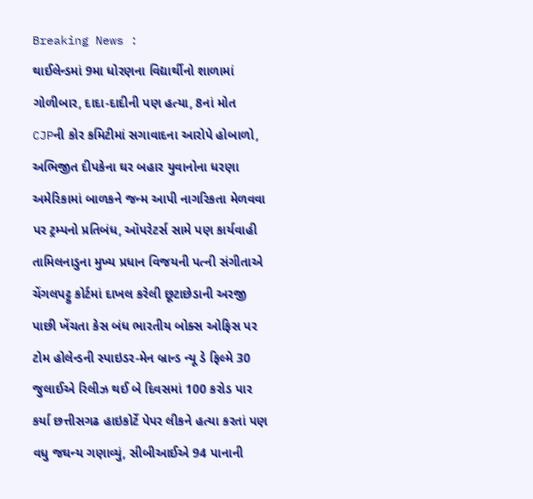Breaking News :
થાઈલેન્ડમાં 9મા ધોરણના વિદ્યાર્થીનો શાળામાં ગોળીબાર, દાદા-દાદીની પણ હત્યા, 8નાં મોત CJPની કોર કમિટીમાં સગાવાદના આરોપે હોબાળો, અભિજીત દીપકેના ઘર બહાર યુવાનોના ધરણા અમેરિકામાં બાળકને જન્મ આપી નાગરિકતા મેળવવા પર ટ્રમ્પનો પ્રતિબંધ, ઑપરેટર્સ સામે પણ કાર્યવાહી તામિલનાડુના મુખ્ય પ્રધાન વિજયની પત્ની સંગીતાએ ચેંગલપટ્ટુ કોર્ટમાં દાખલ કરેલી છૂટાછેડાની અરજી પાછી ખેંચતા કેસ બંધ ભારતીય બોક્સ ઓફિસ પર ટોમ હોલેન્ડની સ્પાઇડર-મેન બ્રાન્ડ ન્યૂ ડે ફિલ્મે 30 જુલાઈએ રિલીઝ થઈ બે દિવસમાં 100 કરોડ પાર કર્યા છત્તીસગઢ હાઇકોર્ટે પેપર લીકને હત્યા કરતાં પણ વધુ જઘન્ય ગણાવ્યું, સીબીઆઈએ 94 પાનાની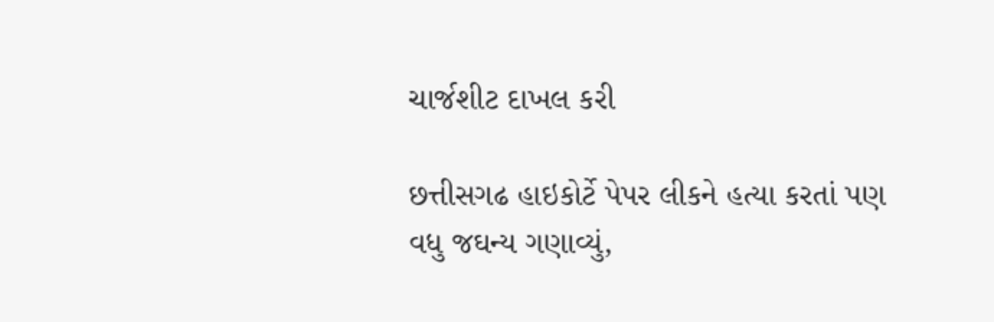ચાર્જશીટ દાખલ કરી

છત્તીસગઢ હાઇકોર્ટે પેપર લીકને હત્યા કરતાં પણ વધુ જઘન્ય ગણાવ્યું,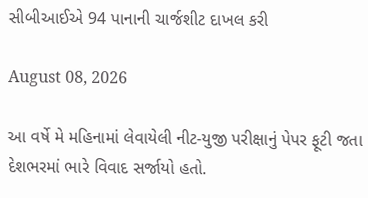સીબીઆઈએ 94 પાનાની ચાર્જશીટ દાખલ કરી

August 08, 2026

આ વર્ષે મે મહિનામાં લેવાયેલી નીટ-યુજી પરીક્ષાનું પેપર ફૂટી જતા દેશભરમાં ભારે વિવાદ સર્જાયો હતો.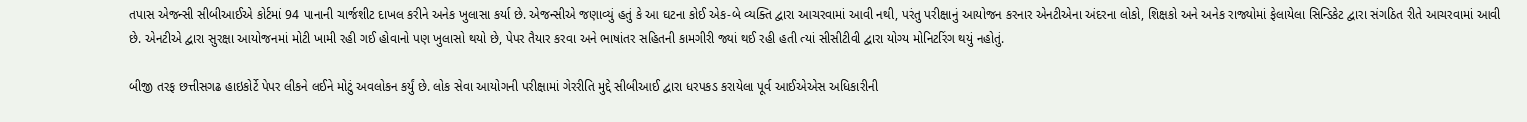તપાસ એજન્સી સીબીઆઈએ કોર્ટમાં 94 પાનાની ચાર્જશીટ દાખલ કરીને અનેક ખુલાસા કર્યા છે. એજન્સીએ જણાવ્યું હતું કે આ ઘટના કોઈ એક-બે વ્યક્તિ દ્વારા આચરવામાં આવી નથી, પરંતુ પરીક્ષાનું આયોજન કરનાર એનટીએના અંદરના લોકો, શિક્ષકો અને અનેક રાજ્યોમાં ફેલાયેલા સિન્ડિકેટ દ્વારા સંગઠિત રીતે આચરવામાં આવી છે. એનટીએ દ્વારા સુરક્ષા આયોજનમાં મોટી ખામી રહી ગઈ હોવાનો પણ ખુલાસો થયો છે, પેપર તૈયાર કરવા અને ભાષાંતર સહિતની કામગીરી જ્યાં થઈ રહી હતી ત્યાં સીસીટીવી દ્વારા યોગ્ય મોનિટરિંગ થયું નહોતું.

બીજી તરફ છત્તીસગઢ હાઇકોર્ટે પેપર લીકને લઈને મોટું અવલોકન કર્યું છે. લોક સેવા આયોગની પરીક્ષામાં ગેરરીતિ મુદ્દે સીબીઆઈ દ્વારા ધરપકડ કરાયેલા પૂર્વ આઈએએસ અધિકારીની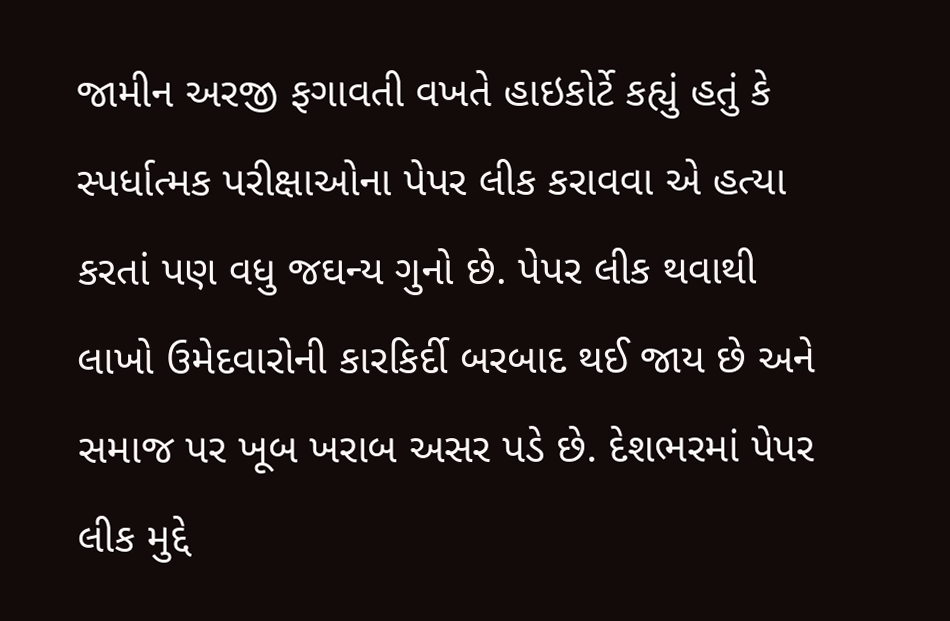જામીન અરજી ફગાવતી વખતે હાઇકોર્ટે કહ્યું હતું કે સ્પર્ધાત્મક પરીક્ષાઓના પેપર લીક કરાવવા એ હત્યા કરતાં પણ વધુ જઘન્ય ગુનો છે. પેપર લીક થવાથી લાખો ઉમેદવારોની કારકિર્દી બરબાદ થઈ જાય છે અને સમાજ પર ખૂબ ખરાબ અસર પડે છે. દેશભરમાં પેપર લીક મુદ્દે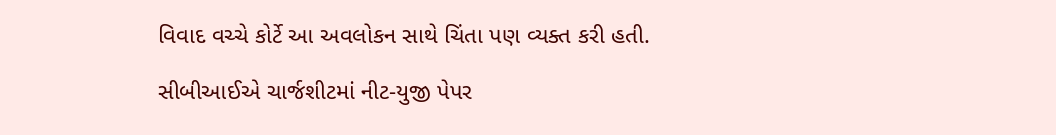વિવાદ વચ્ચે કોર્ટે આ અવલોકન સાથે ચિંતા પણ વ્યક્ત કરી હતી.

સીબીઆઈએ ચાર્જશીટમાં નીટ-યુજી પેપર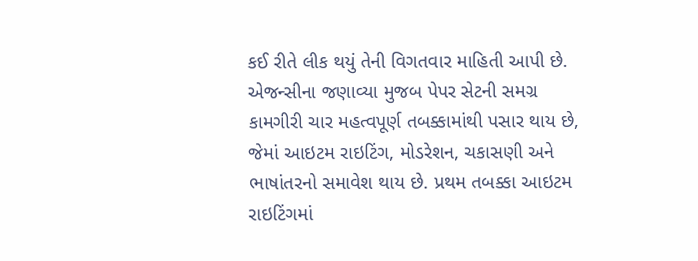કઈ રીતે લીક થયું તેની વિગતવાર માહિતી આપી છે. એજન્સીના જણાવ્યા મુજબ પેપર સેટની સમગ્ર કામગીરી ચાર મહત્વપૂર્ણ તબક્કામાંથી પસાર થાય છે, જેમાં આઇટમ રાઇટિંગ, મોડરેશન, ચકાસણી અને ભાષાંતરનો સમાવેશ થાય છે. પ્રથમ તબક્કા આઇટમ રાઇટિંગમાં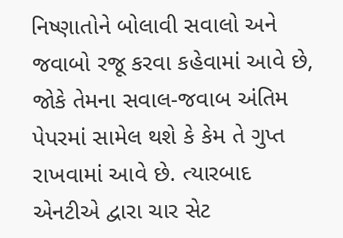નિષ્ણાતોને બોલાવી સવાલો અને જવાબો રજૂ કરવા કહેવામાં આવે છે, જોકે તેમના સવાલ-જવાબ અંતિમ પેપરમાં સામેલ થશે કે કેમ તે ગુપ્ત રાખવામાં આવે છે. ત્યારબાદ એનટીએ દ્વારા ચાર સેટ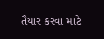તૈયાર કરવા માટે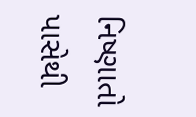નિષ્ણાતો પાસેથી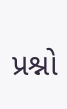પ્રશ્નો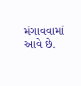મંગાવવામાં આવે છે.